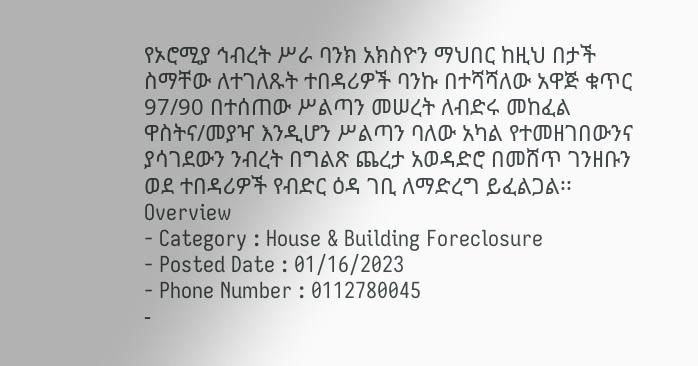የኦሮሚያ ኅብረት ሥራ ባንክ አክስዮን ማህበር ከዚህ በታች ስማቸው ለተገለጹት ተበዳሪዎች ባንኩ በተሻሻለው አዋጅ ቁጥር 97/90 በተሰጠው ሥልጣን መሠረት ለብድሩ መከፈል ዋስትና/መያዣ እንዲሆን ሥልጣን ባለው አካል የተመዘገበውንና ያሳገደውን ንብረት በግልጽ ጨረታ አወዳድሮ በመሸጥ ገንዘቡን ወደ ተበዳሪዎች የብድር ዕዳ ገቢ ለማድረግ ይፈልጋል፡፡
Overview
- Category : House & Building Foreclosure
- Posted Date : 01/16/2023
- Phone Number : 0112780045
-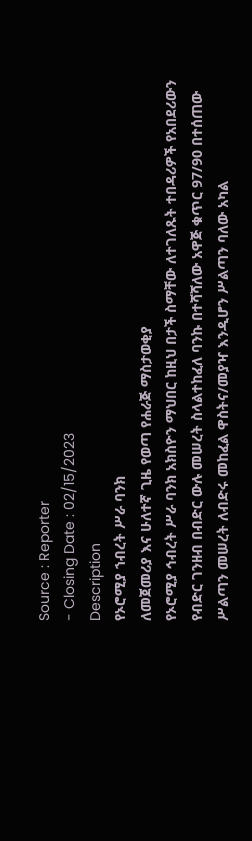Source : Reporter
- Closing Date : 02/15/2023
Description
የኦሮሚያ ኀብረት ሥራ ባንክ
ለመጀመሪያ እና ሁለተኛ ጊዜ የወጣ የሐራጅ ማስታወቂያ
የኦሮሚያ ኅብረት ሥራ ባንክ አክስዮን ማህበር ከዚህ በታች ስማቸው ለተገለጹት ተበዳሪዎች የአበደሪውን የብድር ገንዘብ በብድር ውሉ መሠረት ስላልተከፈለ ባንኩ በተሻሻለው አዋጅ ቁጥር 97/90 በተሰጠው ሥልጣን መሠረት ለብድሩ መከፈል ዋስትና/መያዣ እንዲሆን ሥልጣን ባለው አካል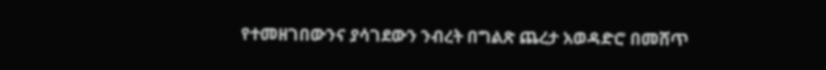የተመዘገበውንና ያሳገደውን ንብረት በግልጽ ጨረታ አወዳድሮ በመሸጥ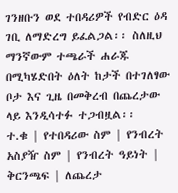ገንዘቡን ወደ ተበዳሪዎች የብድር ዕዳ ገቢ ለማድረግ ይፈልጋል፡፡ ስለዚህ ማንኛውም ተጫራች ሐራጁ በሚካሄድበት ዕለት ከታች በተገለፃው ቦታ እና ጊዜ በመቅረብ በጨረታው ላይ እንዲሳተፉ ተጋብዟል፡፡
ተ.ቁ | የተበዳሪው ስም | የንብረት አስያዥ ስም | የንብረት ዓይነት | ቅርንጫፍ | ለጨረታ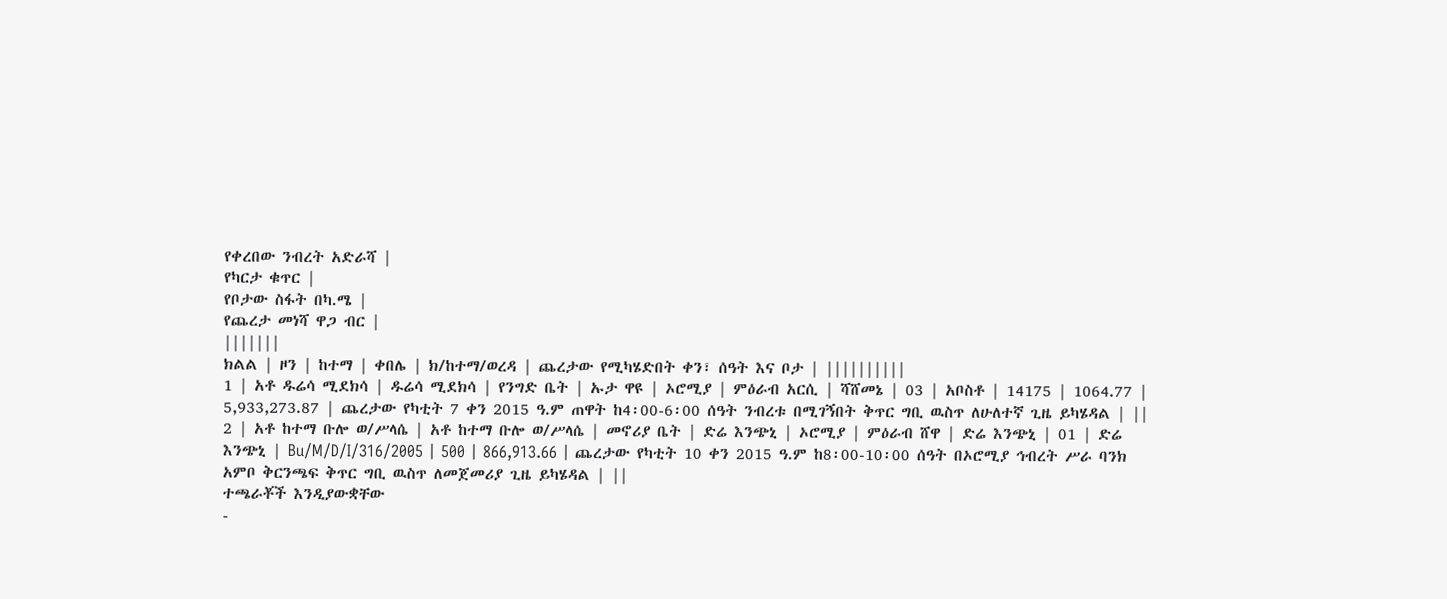የቀረበው ንብረት አድራሻ |
የካርታ ቁጥር |
የቦታው ስፋት በካ.ሜ |
የጨረታ መነሻ ዋጋ ብር |
|||||||
ክልል | ዞን | ከተማ | ቀበሌ | ክ/ከተማ/ወረዳ | ጨረታው የሚካሄድበት ቀን፣ ሰዓት እና ቦታ | ||||||||||
1 | አቶ ዱሬሳ ሚደክሳ | ዱሬሳ ሚደክሳ | የንግድ ቤት | ኡታ ዋዩ | ኦሮሚያ | ምዕራብ አርሲ | ሻሸመኔ | 03 | አቦስቶ | 14175 | 1064.77 | 5,933,273.87 | ጨረታው የካቲት 7 ቀን 2015 ዓ.ም ጠዋት ከ4፡00-6፡00 ሰዓት ንብረቱ በሚገኝበት ቅጥር ግቢ ዉስጥ ለሁለተኛ ጊዜ ይካሄዳል | ||
2 | አቶ ከተማ ቡሎ ወ/ሥላሴ | አቶ ከተማ ቡሎ ወ/ሥላሴ | መኖሪያ ቤት | ድሬ እንጭኒ | ኦሮሚያ | ምዕራብ ሸዋ | ድሬ እንጭኒ | 01 | ድሬ እንጭኒ | Bu/M/D/I/316/2005 | 500 | 866,913.66 | ጨረታው የካቲት 10 ቀን 2015 ዓ.ም ከ8፡00-10፡00 ሰዓት በኦሮሚያ ኅብረት ሥራ ባንክ አምቦ ቅርንጫፍ ቅጥር ግቢ ዉስጥ ለመጀመሪያ ጊዜ ይካሄዳል | ||
ተጫራቾች እንዲያውቋቸው
-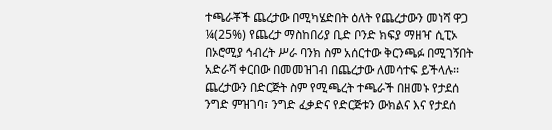ተጫራቾች ጨረታው በሚካሄድበት ዕለት የጨረታውን መነሻ ዋጋ ¼(25%) የጨረታ ማስከበሪያ ቢድ ቦንድ ክፍያ ማዘዣ ሲፒኦ በኦሮሚያ ኅብረት ሥራ ባንክ ስም አሰርተው ቅርንጫፉ በሚገኝበት አድራሻ ቀርበው በመመዝገብ በጨረታው ለመሳተፍ ይችላሉ፡፡ ጨረታውን በድርጅት ስም የሚጫረት ተጫራች በዘመኑ የታደሰ ንግድ ምዝገባ፣ ንግድ ፈቃድና የድርጅቱን ውክልና እና የታደሰ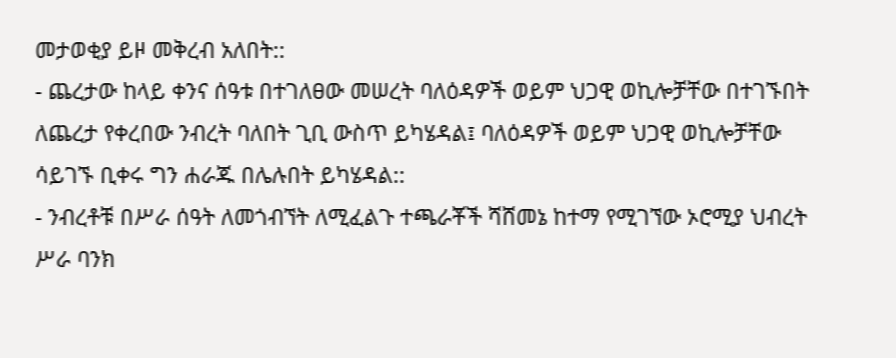መታወቂያ ይዞ መቅረብ አለበት::
- ጨረታው ከላይ ቀንና ሰዓቱ በተገለፀው መሠረት ባለዕዳዎች ወይም ህጋዊ ወኪሎቻቸው በተገኙበት ለጨረታ የቀረበው ንብረት ባለበት ጊቢ ውስጥ ይካሄዳል፤ ባለዕዳዎች ወይም ህጋዊ ወኪሎቻቸው ሳይገኙ ቢቀሩ ግን ሐራጁ በሌሉበት ይካሄዳል::
- ንብረቶቹ በሥራ ሰዓት ለመጎብኘት ለሚፈልጉ ተጫራቾች ሻሸመኔ ከተማ የሚገኘው ኦሮሚያ ህብረት ሥራ ባንክ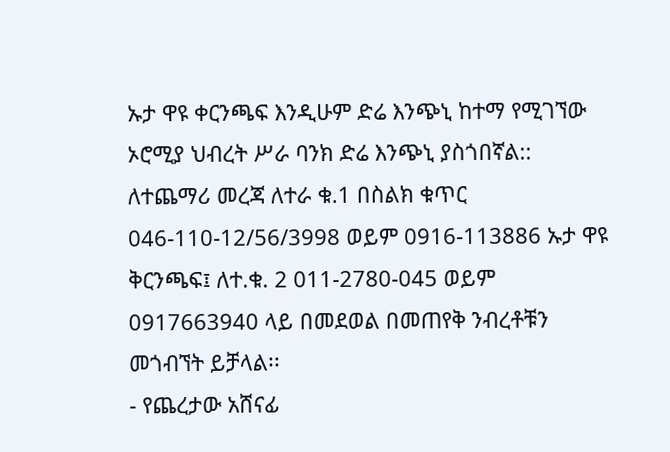ኡታ ዋዩ ቀርንጫፍ እንዲሁም ድሬ እንጭኒ ከተማ የሚገኘው ኦሮሚያ ህብረት ሥራ ባንክ ድሬ እንጭኒ ያስጎበኛል:: ለተጨማሪ መረጃ ለተራ ቁ.1 በስልክ ቁጥር 046-110-12/56/3998 ወይም 0916-113886 ኡታ ዋዩ ቅርንጫፍ፤ ለተ.ቁ. 2 011-2780-045 ወይም 0917663940 ላይ በመደወል በመጠየቅ ንብረቶቹን መጎብኘት ይቻላል፡፡
- የጨረታው አሸናፊ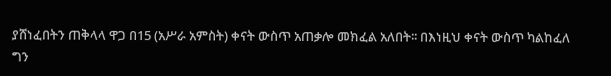ያሸነፈበትን ጠቅላላ ዋጋ በ15 (አሥራ አምስት) ቀናት ውስጥ አጠቃሎ መክፈል አለበት፡፡ በእነዚህ ቀናት ውስጥ ካልከፈለ ግን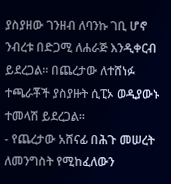ያስያዘው ገንዘብ ለባንኩ ገቢ ሆኖ ንብረቱ በድጋሚ ለሐራጅ እንዲቀርብ ይደረጋል፡፡ በጨረታው ለተሸነፉ ተጫራቾች ያስያዙት ሲፒኦ ወዲያውኑ ተመላሽ ይደረጋል፡፡
- የጨረታው አሸናፊ በሕጉ መሠረት ለመንግስት የሚከፈለውን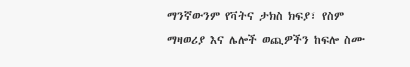ማንኛውንም የቫትና ታክስ ክፍያ፣ የስም ማዛወሪያ እና ሌሎች ወጪዎችን ከፍሎ ስሙ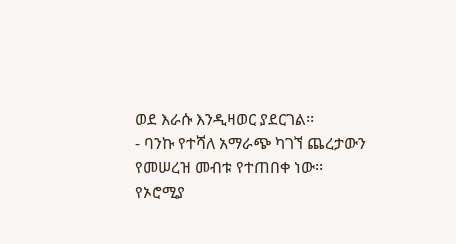ወደ እራሱ እንዲዛወር ያደርገል፡፡
- ባንኩ የተሻለ አማራጭ ካገኘ ጨረታውን የመሠረዝ መብቱ የተጠበቀ ነው፡፡
የኦሮሚያ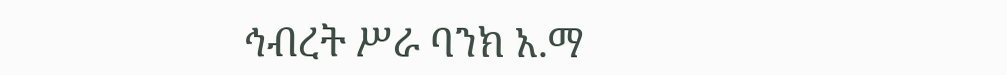ኅብረት ሥራ ባንክ አ.ማ